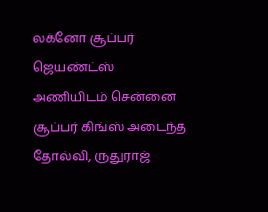லக்னோ சூப்பர் ஜெயண்ட்ஸ் அணியிடம் சென்னை சூப்பர் கிங்ஸ் அடைந்த தோல்வி, ருதுராஜ்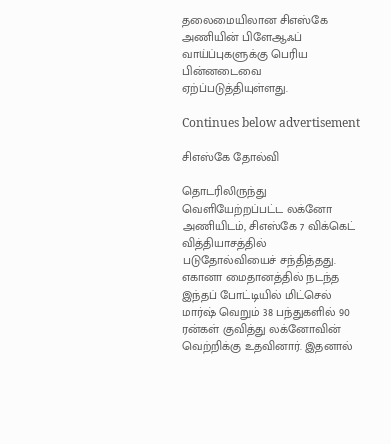தலைமையிலான சிஎஸ்கே அணியின் பிளேஆஃப் வாய்ப்புகளுக்கு பெரிய பின்னடைவை ஏற்ப்படுத்தியுள்ளது.

Continues below advertisement

சிஎஸ்கே தோல்வி

தொடரிலிருந்து வெளியேற்றப்பட்ட லக்னோ அணியிடம், சிஎஸ்கே 7 விக்கெட் வித்தியாசத்தில் படுதோல்வியைச் சந்தித்தது. எகானா மைதானத்தில் நடந்த இந்தப் போட்டியில் மிட்செல் மார்ஷ் வெறும் 38 பந்துகளில் 90 ரன்கள் குவித்து லக்னோவின் வெற்றிக்கு உதவினார். இதனால்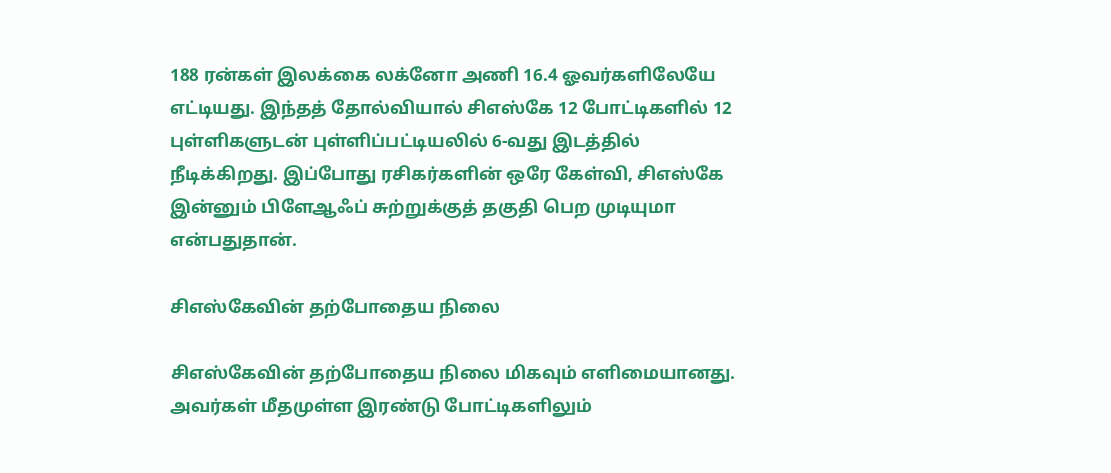188 ரன்கள் இலக்கை லக்னோ அணி 16.4 ஓவர்களிலேயே எட்டியது. இந்தத் தோல்வியால் சிஎஸ்கே 12 போட்டிகளில் 12 புள்ளிகளுடன் புள்ளிப்பட்டியலில் 6-வது இடத்தில் நீடிக்கிறது. இப்போது ரசிகர்களின் ஒரே கேள்வி, சிஎஸ்கே இன்னும் பிளேஆஃப் சுற்றுக்குத் தகுதி பெற முடியுமா என்பதுதான்.

சிஎஸ்கேவின் தற்போதைய நிலை

சிஎஸ்கேவின் தற்போதைய நிலை மிகவும் எளிமையானது. அவர்கள் மீதமுள்ள இரண்டு போட்டிகளிலும்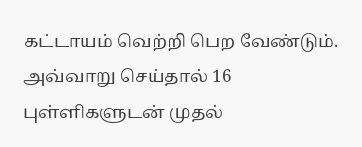கட்டாயம் வெற்றி பெற வேண்டும். அவ்வாறு செய்தால் 16 புள்ளிகளுடன் முதல்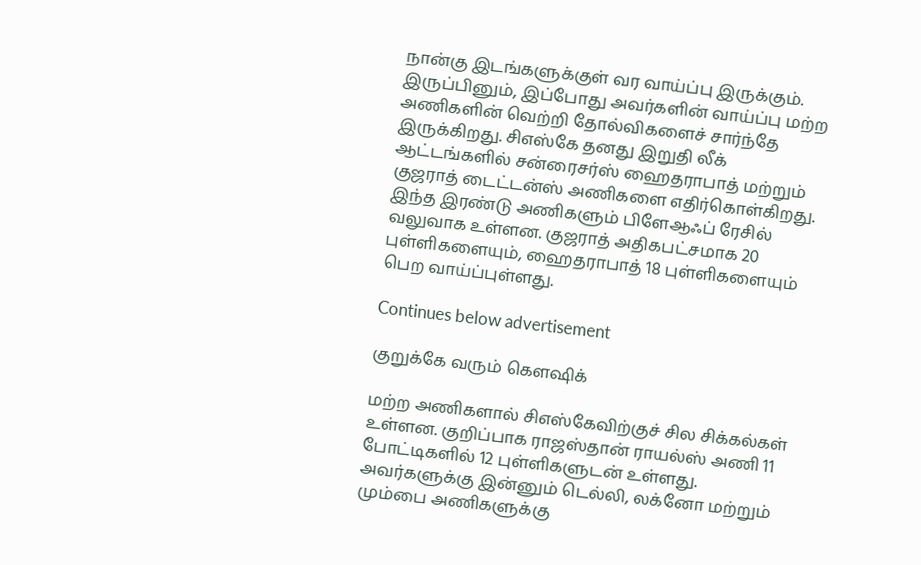நான்கு இடங்களுக்குள் வர வாய்ப்பு இருக்கும். இருப்பினும், இப்போது அவர்களின் வாய்ப்பு மற்ற அணிகளின் வெற்றி தோல்விகளைச் சார்ந்தே இருக்கிறது. சிஎஸ்கே தனது இறுதி லீக் ஆட்டங்களில் சன்ரைசர்ஸ் ஹைதராபாத் மற்றும் குஜராத் டைட்டன்ஸ் அணிகளை எதிர்கொள்கிறது. இந்த இரண்டு அணிகளும் பிளேஆஃப் ரேசில் வலுவாக உள்ளன. குஜராத் அதிகபட்சமாக 20 புள்ளிகளையும், ஹைதராபாத் 18 புள்ளிகளையும் பெற வாய்ப்புள்ளது.

Continues below advertisement

குறுக்கே வரும் கெளஷிக்

மற்ற அணிகளால் சிஎஸ்கேவிற்குச் சில சிக்கல்கள் உள்ளன. குறிப்பாக ராஜஸ்தான் ராயல்ஸ் அணி 11 போட்டிகளில் 12 புள்ளிகளுடன் உள்ளது. அவர்களுக்கு இன்னும் டெல்லி, லக்னோ மற்றும் மும்பை அணிகளுக்கு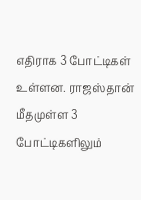எதிராக 3 போட்டிகள் உள்ளன. ராஜஸ்தான் மீதமுள்ள 3 போட்டிகளிலும்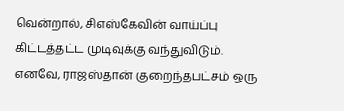வென்றால், சிஎஸ்கேவின் வாய்ப்பு கிட்டத்தட்ட முடிவுக்கு வந்துவிடும். எனவே, ராஜஸ்தான் குறைந்தபட்சம் ஒரு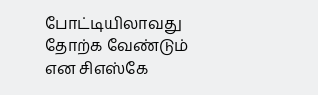போட்டியிலாவது தோற்க வேண்டும் என சிஎஸ்கே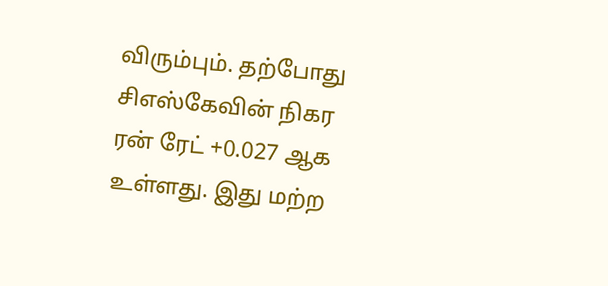விரும்பும். தற்போது சிஎஸ்கேவின் நிகர ரன் ரேட் +0.027 ஆக உள்ளது. இது மற்ற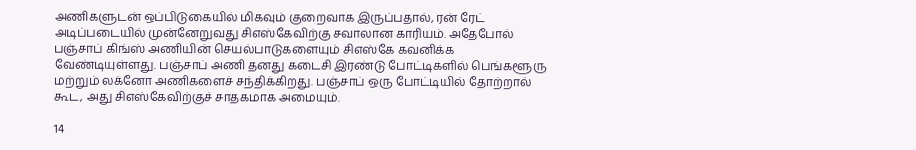அணிகளுடன் ஒப்பிடுகையில் மிகவும் குறைவாக இருப்பதால், ரன் ரேட் அடிப்படையில் முன்னேறுவது சிஎஸ்கேவிற்கு சவாலான காரியம். அதேபோல் பஞ்சாப் கிங்ஸ் அணியின் செயல்பாடுகளையும் சிஎஸ்கே கவனிக்க வேண்டியுள்ளது. பஞ்சாப் அணி தனது கடைசி இரண்டு போட்டிகளில் பெங்களூரு மற்றும் லக்னோ அணிகளைச் சந்திக்கிறது. பஞ்சாப் ஒரு போட்டியில் தோற்றால் கூட, அது சிஎஸ்கேவிற்குச் சாதகமாக அமையும்.

14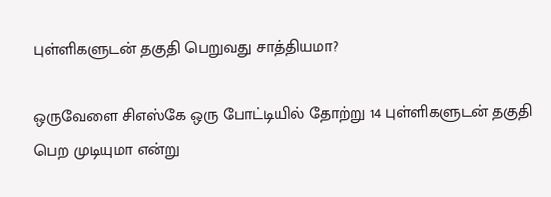புள்ளிகளுடன் தகுதி பெறுவது சாத்தியமா?

ஒருவேளை சிஎஸ்கே ஒரு போட்டியில் தோற்று 14 புள்ளிகளுடன் தகுதி பெற முடியுமா என்று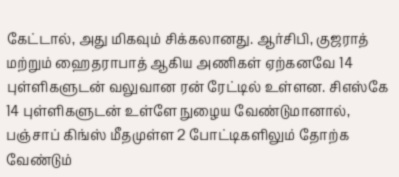கேட்டால், அது மிகவும் சிக்கலானது. ஆர்சிபி, குஜராத் மற்றும் ஹைதராபாத் ஆகிய அணிகள் ஏற்கனவே 14 புள்ளிகளுடன் வலுவான ரன் ரேட்டில் உள்ளன. சிஎஸ்கே 14 புள்ளிகளுடன் உள்ளே நுழைய வேண்டுமானால், பஞ்சாப் கிங்ஸ் மீதமுள்ள 2 போட்டிகளிலும் தோற்க வேண்டும்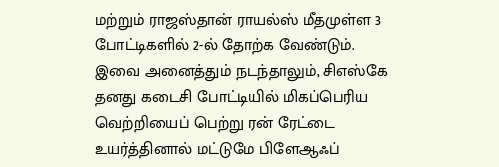மற்றும் ராஜஸ்தான் ராயல்ஸ் மீதமுள்ள 3 போட்டிகளில் 2-ல் தோற்க வேண்டும். இவை அனைத்தும் நடந்தாலும், சிஎஸ்கே தனது கடைசி போட்டியில் மிகப்பெரிய வெற்றியைப் பெற்று ரன் ரேட்டை உயர்த்தினால் மட்டுமே பிளேஆஃப்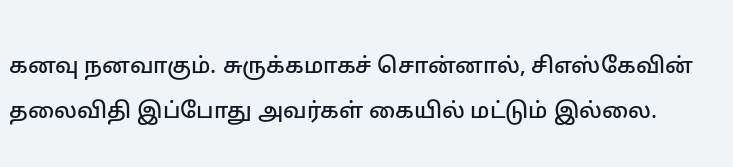கனவு நனவாகும். சுருக்கமாகச் சொன்னால், சிஎஸ்கேவின் தலைவிதி இப்போது அவர்கள் கையில் மட்டும் இல்லை.